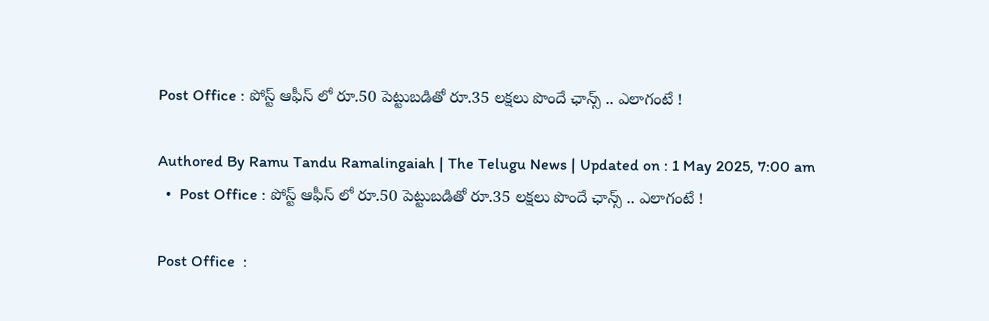Post Office : పోస్ట్ ఆఫీస్ లో రూ.50 పెట్టుబడితో రూ.35 లక్షలు పొందే ఛాన్స్ .. ఎలాగంటే !

Authored By Ramu Tandu Ramalingaiah | The Telugu News | Updated on : 1 May 2025, 7:00 am
  •  Post Office : పోస్ట్ ఆఫీస్ లో రూ.50 పెట్టుబడితో రూ.35 లక్షలు పొందే ఛాన్స్ .. ఎలాగంటే !

Post Office  :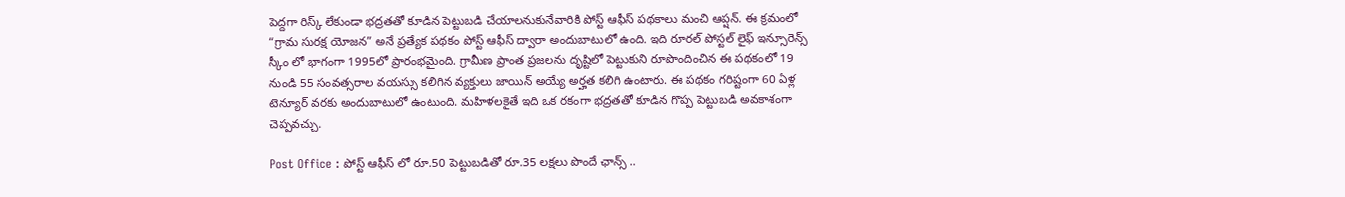పెద్దగా రిస్క్ లేకుండా భద్రతతో కూడిన పెట్టుబడి చేయాలనుకునేవారికి పోస్ట్ ఆఫీస్ పథకాలు మంచి ఆప్షన్. ఈ క్రమంలో “గ్రామ సురక్ష యోజన” అనే ప్రత్యేక పథకం పోస్ట్ ఆఫీస్ ద్వారా అందుబాటులో ఉంది. ఇది రూరల్ పోస్టల్ లైఫ్ ఇన్సూరెన్స్ స్కీం లో భాగంగా 1995లో ప్రారంభమైంది. గ్రామీణ ప్రాంత ప్రజలను దృష్టిలో పెట్టుకుని రూపొందించిన ఈ పథకంలో 19 నుండి 55 సంవత్సరాల వయస్సు కలిగిన వ్యక్తులు జాయిన్ అయ్యే అర్హత కలిగి ఉంటారు. ఈ పథకం గరిష్టంగా 60 ఏళ్ల టెన్యూర్ వరకు అందుబాటులో ఉంటుంది. మహిళలకైతే ఇది ఒక రకంగా భద్రతతో కూడిన గొప్ప పెట్టుబడి అవకాశంగా చెప్పవచ్చు.

Post Office : పోస్ట్ ఆఫీస్ లో రూ.50 పెట్టుబడితో రూ.35 లక్షలు పొందే ఛాన్స్ ..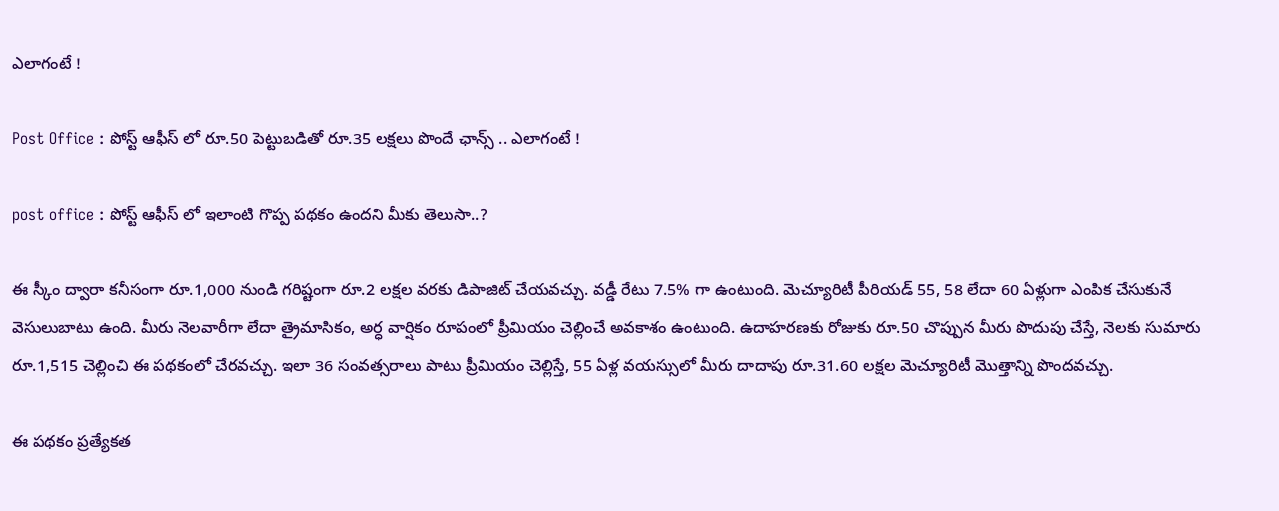ఎలాగంటే !

Post Office : పోస్ట్ ఆఫీస్ లో రూ.50 పెట్టుబడితో రూ.35 లక్షలు పొందే ఛాన్స్ .. ఎలాగంటే !

post office : పోస్ట్ ఆఫీస్ లో ఇలాంటి గొప్ప పథకం ఉందని మీకు తెలుసా..?

ఈ స్కీం ద్వారా కనీసంగా రూ.1,000 నుండి గరిష్టంగా రూ.2 లక్షల వరకు డిపాజిట్ చేయవచ్చు. వడ్డీ రేటు 7.5% గా ఉంటుంది. మెచ్యూరిటీ పీరియడ్‌ 55, 58 లేదా 60 ఏళ్లుగా ఎంపిక చేసుకునే వెసులుబాటు ఉంది. మీరు నెలవారీగా లేదా త్రైమాసికం, అర్ధ వార్షికం రూపంలో ప్రీమియం చెల్లించే అవకాశం ఉంటుంది. ఉదాహరణకు రోజుకు రూ.50 చొప్పున మీరు పొదుపు చేస్తే, నెలకు సుమారు రూ.1,515 చెల్లించి ఈ పథకంలో చేరవచ్చు. ఇలా 36 సంవత్సరాలు పాటు ప్రీమియం చెల్లిస్తే, 55 ఏళ్ల వయస్సులో మీరు దాదాపు రూ.31.60 లక్షల మెచ్యూరిటీ మొత్తాన్ని పొందవచ్చు.

ఈ పథకం ప్రత్యేకత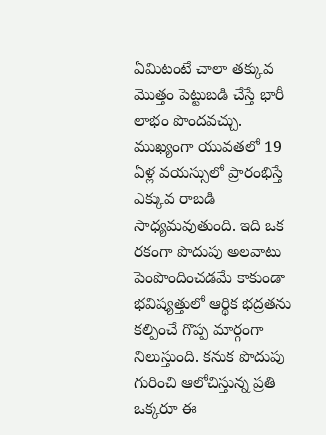ఏమిటంటే చాలా తక్కువ మొత్తం పెట్టుబడి చేస్తే భారీ లాభం పొందవచ్చు. ముఖ్యంగా యువతలో 19 ఏళ్ల వయస్సులో ప్రారంభిస్తే ఎక్కువ రాబడి సాధ్యమవుతుంది. ఇది ఒక రకంగా పొదుపు అలవాటు పెంపొందించడమే కాకుండా భవిష్యత్తులో ఆర్థిక భద్రతను కల్పించే గొప్ప మార్గంగా నిలుస్తుంది. కనుక పొదుపు గురించి ఆలోచిస్తున్న ప్రతి ఒక్కరూ ఈ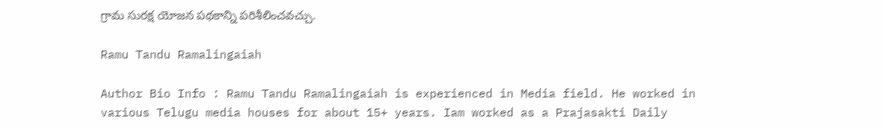గ్రామ సురక్ష యోజన పథకాన్ని పరిశీలించవచ్చు.

Ramu Tandu Ramalingaiah

Author Bio Info : Ramu Tandu Ramalingaiah is experienced in Media field. He worked in various Telugu media houses for about 15+ years. Iam worked as a Prajasakti Daily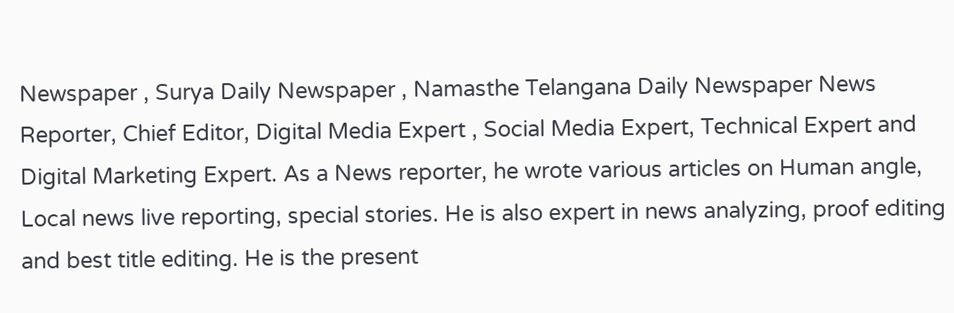Newspaper , Surya Daily Newspaper , Namasthe Telangana Daily Newspaper News Reporter, Chief Editor, Digital Media Expert , Social Media Expert, Technical Expert and Digital Marketing Expert. As a News reporter, he wrote various articles on Human angle, Local news live reporting, special stories. He is also expert in news analyzing, proof editing and best title editing. He is the present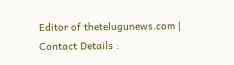Editor of thetelugunews.com | Contact Details :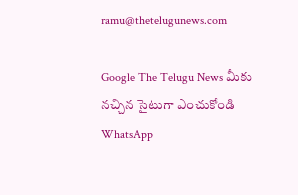ramu@thetelugunews.com

Google The Telugu News మీకు నచ్చిన సైటుగా ఎంచుకోండి
WhatsApp